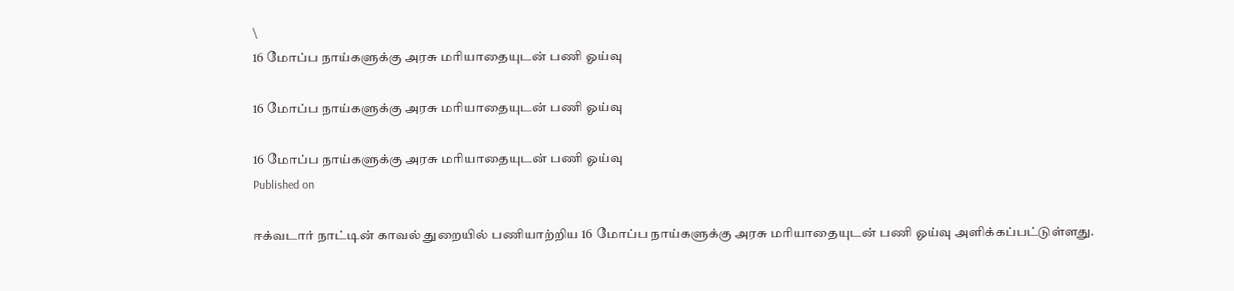\
16 மோப்ப நாய்களுக்கு அரசு மரியாதையுடன் பணி ஓய்வு

16 மோப்ப நாய்களுக்கு அரசு மரியாதையுடன் பணி ஓய்வு

16 மோப்ப நாய்களுக்கு அரசு மரியாதையுடன் பணி ஓய்வு
Published on

ஈக்வடார் நாட்டின் காவல் துறையில் பணியாற்றிய 16 மோப்ப நாய்களுக்கு அரசு மரியாதையுடன் பணி ஓய்வு அளிக்கப்பட்டுள்ளது.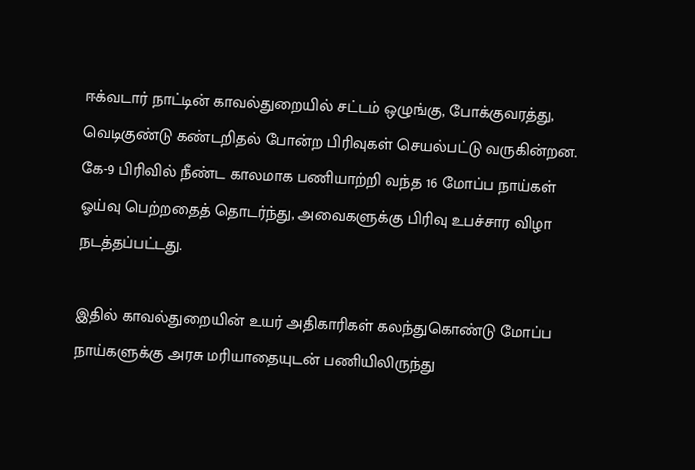ஈக்வடார் நாட்டின் காவல்துறையில் சட்டம் ஒழுங்கு, போக்குவரத்து, வெடிகுண்டு கண்டறிதல் போன்ற பிரிவுகள் செயல்பட்டு வருகின்றன. கே-9 பிரிவில் நீண்ட காலமாக பணியாற்றி வந்த 16 மோப்ப நாய்கள் ஓய்வு பெற்றதைத் தொடர்ந்து, அவைகளுக்கு பிரிவு உபச்சார விழா நடத்தப்பட்டது.

இதில் காவல்துறையின் உயர் அதிகாரிகள் கலந்துகொண்டு மோப்ப நாய்களுக்கு அரசு மரியாதையுடன் பணியிலிருந்து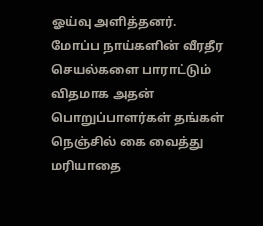ஓய்வு அளித்தனர். மோப்ப நாய்களின் வீரதீர செயல்களை பாராட்டும் விதமாக அதன் பொறுப்பாளர்கள் தங்கள் நெஞ்சில் கை வைத்து மரியாதை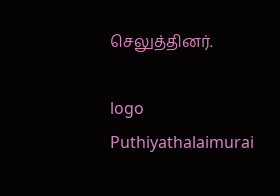செலுத்தினர்.

logo
Puthiyathalaimurai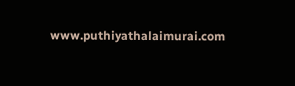www.puthiyathalaimurai.com